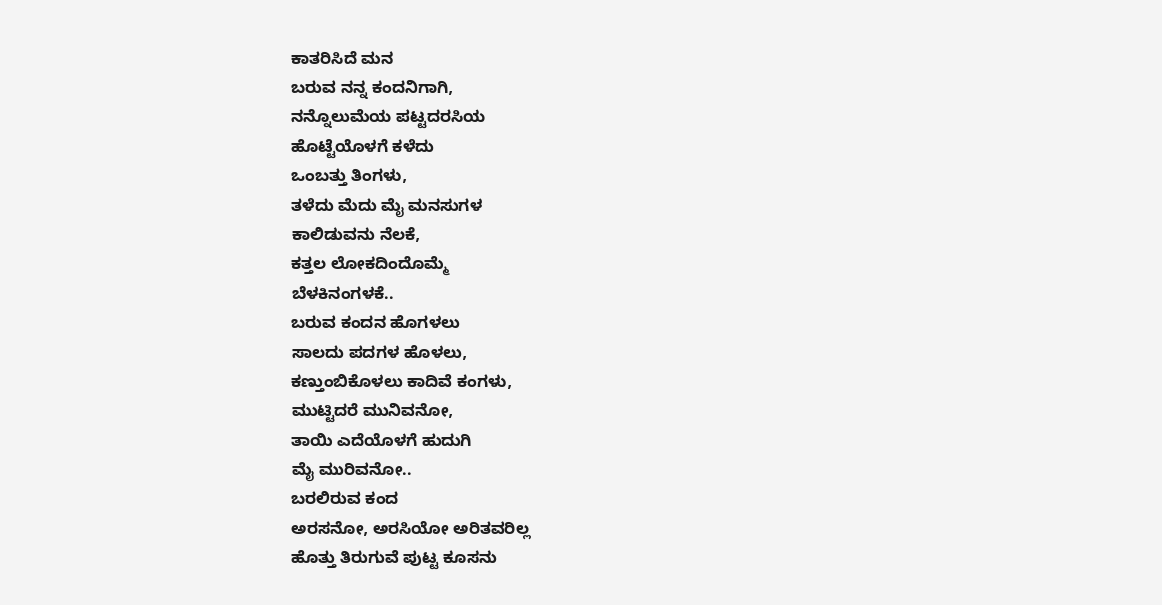ಕಾತರಿಸಿದೆ ಮನ
ಬರುವ ನನ್ನ ಕಂದನಿಗಾಗಿ,
ನನ್ನೊಲುಮೆಯ ಪಟ್ಟದರಸಿಯ
ಹೊಟ್ಟೆಯೊಳಗೆ ಕಳೆದು
ಒಂಬತ್ತು ತಿಂಗಳು,
ತಳೆದು ಮೆದು ಮೈ ಮನಸುಗಳ
ಕಾಲಿಡುವನು ನೆಲಕೆ,
ಕತ್ತಲ ಲೋಕದಿಂದೊಮ್ಮೆ
ಬೆಳಕಿನಂಗಳಕೆ..
ಬರುವ ಕಂದನ ಹೊಗಳಲು
ಸಾಲದು ಪದಗಳ ಹೊಳಲು,
ಕಣ್ತುಂಬಿಕೊಳಲು ಕಾದಿವೆ ಕಂಗಳು,
ಮುಟ್ಟಿದರೆ ಮುನಿವನೋ,
ತಾಯಿ ಎದೆಯೊಳಗೆ ಹುದುಗಿ
ಮೈ ಮುರಿವನೋ..
ಬರಲಿರುವ ಕಂದ
ಅರಸನೋ, ಅರಸಿಯೋ ಅರಿತವರಿಲ್ಲ
ಹೊತ್ತು ತಿರುಗುವೆ ಪುಟ್ಟ ಕೂಸನು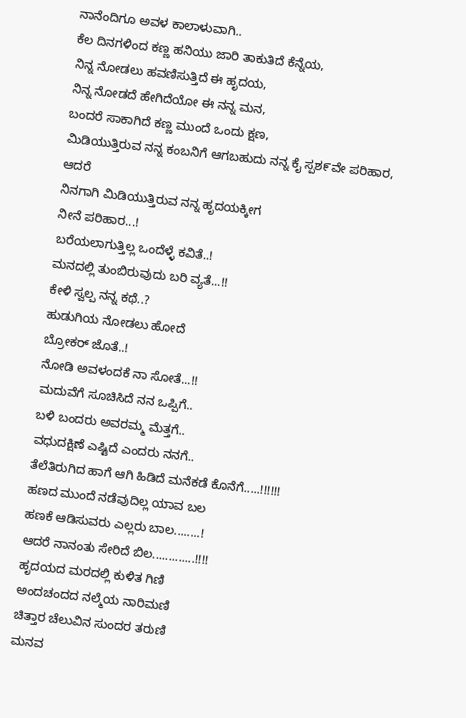ನಾನೆಂದಿಗೂ ಅವಳ ಕಾಲಾಳುವಾಗಿ..
ಕೆಲ ದಿನಗಳಿಂದ ಕಣ್ಣ ಹನಿಯು ಜಾರಿ ತಾಕುತಿದೆ ಕೆನ್ನೆಯ,
ನಿನ್ನ ನೋಡಲು ಹವಣಿಸುತ್ತಿದೆ ಈ ಹೃದಯ,
ನಿನ್ನ ನೋಡದೆ ಹೇಗಿದೆಯೋ ಈ ನನ್ನ ಮನ,
ಬಂದರೆ ಸಾಕಾಗಿದೆ ಕಣ್ಣ ಮುಂದೆ ಒಂದು ಕ್ಷಣ,
ಮಿಡಿಯುತ್ತಿರುವ ನನ್ನ ಕಂಬನಿಗೆ ಆಗಬಹುದು ನನ್ನ ಕೈ ಸ್ಪಶ೯ವೇ ಪರಿಹಾರ,
ಆದರೆ
ನಿನಗಾಗಿ ಮಿಡಿಯುತ್ತಿರುವ ನನ್ನ ಹೃದಯಕ್ಕೀಗ
ನೀನೆ ಪರಿಹಾರ...!
ಬರೆಯಲಾಗುತ್ತಿಲ್ಲ ಒಂದೆಳ್ಳೆ ಕವಿತೆ..!
ಮನದಲ್ಲಿ ತುಂಬಿರುವುದು ಬರಿ ವ್ಯತೆ...!!
ಕೇಳಿ ಸ್ವಲ್ಪ ನನ್ನ ಕಥೆ..?
ಹುಡುಗಿಯ ನೋಡಲು ಹೋದೆ
ಬ್ರೋಕರ್ ಜೊತೆ..!
ನೋಡಿ ಅವಳಂದಕೆ ನಾ ಸೋತೆ...!!
ಮದುವೆಗೆ ಸೂಚಿಸಿದೆ ನನ ಒಪ್ಪಿಗೆ..
ಬಳಿ ಬಂದರು ಅವರಮ್ಮ ಮೆತ್ತಗೆ..
ವಧುದಕ್ಷಿಣೆ ಎಷ್ಟಿದೆ ಎಂದರು ನನಗೆ..
ತೆಲೆತಿರುಗಿದ ಹಾಗೆ ಆಗಿ ಹಿಡಿದೆ ಮನೆಕಡೆ ಕೊನೆಗೆ.....!!!!!!
ಹಣದ ಮುಂದೆ ನಡೆವುದಿಲ್ಲ ಯಾವ ಬಲ
ಹಣಕೆ ಆಡಿಸುವರು ಎಲ್ಲರು ಬಾಲ........!
ಆದರೆ ನಾನಂತು ಸೇರಿದೆ ಬಿಲ.............!!!!
ಹೃದಯದ ಮರದಲ್ಲಿ ಕುಳಿತ ಗಿಣಿ
ಅಂದಚಂದದ ನಲ್ಮೆಯ ನಾರಿಮಣಿ
ಚಿತ್ತಾರ ಚೆಲುವಿನ ಸುಂದರ ತರುಣಿ
ಮನವ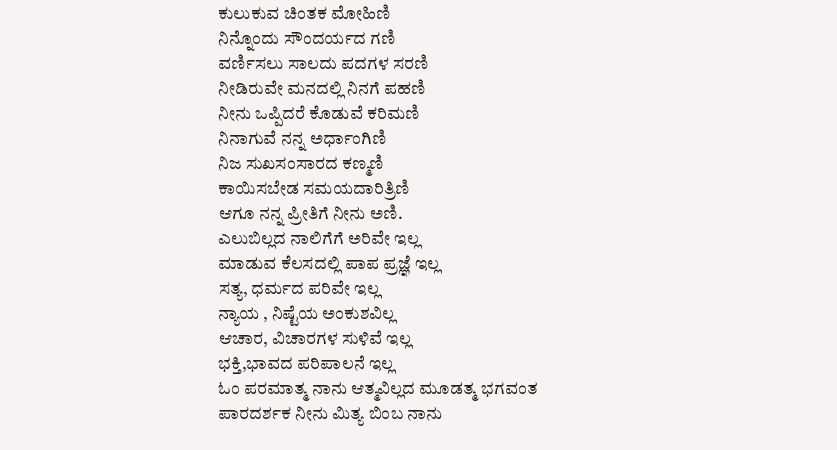ಕುಲುಕುವ ಚಿಂತಕ ಮೋಹಿಣಿ
ನಿನ್ನೊಂದು ಸೌಂದರ್ಯದ ಗಣಿ
ವರ್ಣಿಸಲು ಸಾಲದು ಪದಗಳ ಸರಣಿ
ನೀಡಿರುವೇ ಮನದಲ್ಲಿ ನಿನಗೆ ಪಹಣಿ
ನೀನು ಒಪ್ಪಿದರೆ ಕೊಡುವೆ ಕರಿಮಣಿ
ನಿನಾಗುವೆ ನನ್ನ ಅರ್ಧಾಂಗಿಣಿ
ನಿಜ ಸುಖಸಂಸಾರದ ಕಣ್ಮಣಿ
ಕಾಯಿಸಬೇಡ ಸಮಯದಾರಿತ್ರಿಣಿ
ಆಗೂ ನನ್ನ ಪ್ರೀತಿಗೆ ನೀನು ಅಣಿ.
ಎಲುಬಿಲ್ಲದ ನಾಲಿಗೆಗೆ ಅರಿವೇ ಇಲ್ಲ
ಮಾಡುವ ಕೆಲಸದಲ್ಲಿ ಪಾಪ ಪ್ರಜ್ಞೆ ಇಲ್ಲ
ಸತ್ಯ, ಧರ್ಮದ ಪರಿವೇ ಇಲ್ಲ
ನ್ಯಾಯ , ನಿಷ್ಟೆಯ ಅಂಕುಶವಿಲ್ಲ
ಆಚಾರ, ವಿಚಾರಗಳ ಸುಳಿವೆ ಇಲ್ಲ
ಭಕ್ತಿ,ಭಾವದ ಪರಿಪಾಲನೆ ಇಲ್ಲ
ಓಂ ಪರಮಾತ್ಮ ನಾನು ಆತ್ಮವಿಲ್ಲದ ಮೂಡತ್ಮ ಭಗವಂತ ಪಾರದರ್ಶಕ ನೀನು ಮಿತ್ಯ ಬಿಂಬ ನಾನು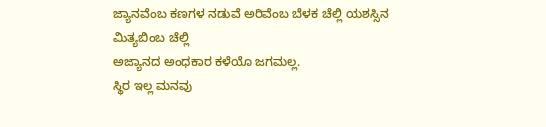ಜ್ಯಾನವೆಂಬ ಕಣಗಳ ನಡುವೆ ಅರಿವೆಂಬ ಬೆಳಕ ಚೆಲ್ಲಿ ಯಶಸ್ಸಿನ ಮಿತ್ಯಬಿಂಬ ಚೆಲ್ಲಿ
ಅಜ್ಯಾನದ ಅಂಧಕಾರ ಕಳೆಯೊ ಜಗಮಲ್ಲ.
ಸ್ಥಿರ ಇಲ್ಲ ಮನವು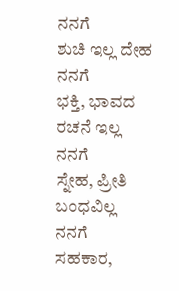ನನಗೆ
ಶುಚಿ ಇಲ್ಲ ದೇಹ ನನಗೆ
ಭಕ್ತಿ, ಭಾವದ ರಚನೆ ಇಲ್ಲ ನನಗೆ
ಸ್ನೇಹ, ಪ್ರೀತಿ ಬಂಧವಿಲ್ಲ ನನಗೆ
ಸಹಕಾರ,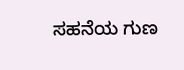ಸಹನೆಯ ಗುಣ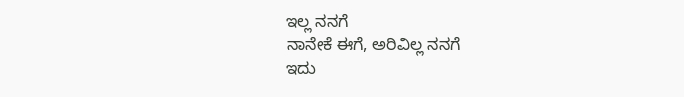ಇಲ್ಲ ನನಗೆ
ನಾನೇಕೆ ಈಗೆ, ಅರಿವಿಲ್ಲ ನನಗೆ
ಇದು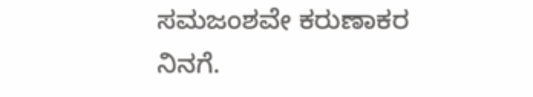ಸಮಜಂಶವೇ ಕರುಣಾಕರ ನಿನಗೆ.